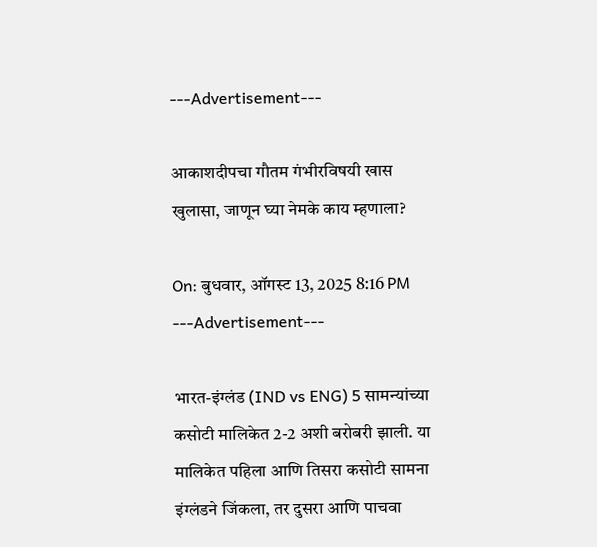---Advertisement---

आकाशदीपचा गौतम गंभीरविषयी खास खुलासा, जाणून घ्या नेमके काय म्हणाला?

On: बुधवार, ऑगस्ट 13, 2025 8:16 PM
---Advertisement---

भारत-इंग्लंड (IND vs ENG) 5 सामन्यांच्या कसोटी मालिकेत 2-2 अशी बरोबरी झाली. या मालिकेत पहिला आणि तिसरा कसोटी सामना इंग्लंडने जिंकला, तर दुसरा आणि पाचवा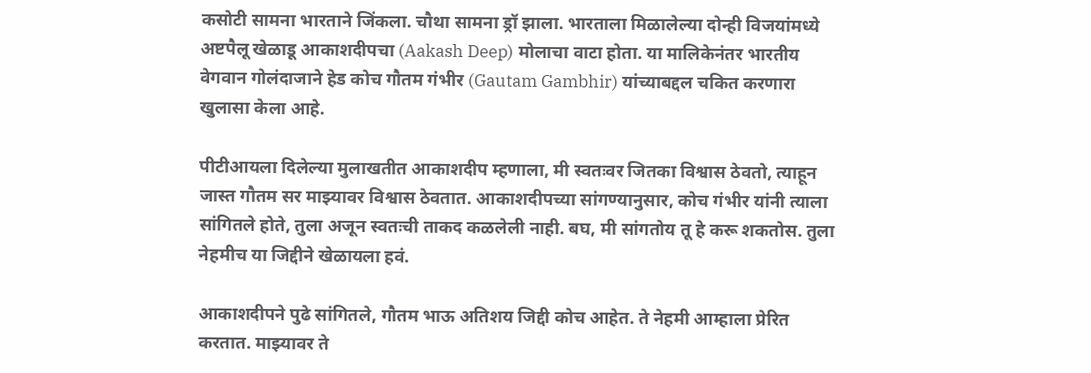कसोटी सामना भारताने जिंकला. चौथा सामना ड्रॉ झाला. भारताला मिळालेल्या दोन्ही विजयांमध्ये अष्टपैलू खेळाडू आकाशदीपचा (Aakash Deep) मोलाचा वाटा होता. या मालिकेनंतर भारतीय वेगवान गोलंदाजाने हेड कोच गौतम गंभीर (Gautam Gambhir) यांच्याबद्दल चकित करणारा खुलासा केला आहे.

पीटीआयला दिलेल्या मुलाखतीत आकाशदीप म्हणाला, मी स्वतःवर जितका विश्वास ठेवतो, त्याहून जास्त गौतम सर माझ्यावर विश्वास ठेवतात. आकाशदीपच्या सांगण्यानुसार, कोच गंभीर यांनी त्याला सांगितले होते, तुला अजून स्वतःची ताकद कळलेली नाही. बघ, मी सांगतोय तू हे करू शकतोस. तुला नेहमीच या जिद्दीने खेळायला हवं.

आकाशदीपने पुढे सांगितले, गौतम भाऊ अतिशय जिद्दी कोच आहेत. ते नेहमी आम्हाला प्रेरित करतात. माझ्यावर ते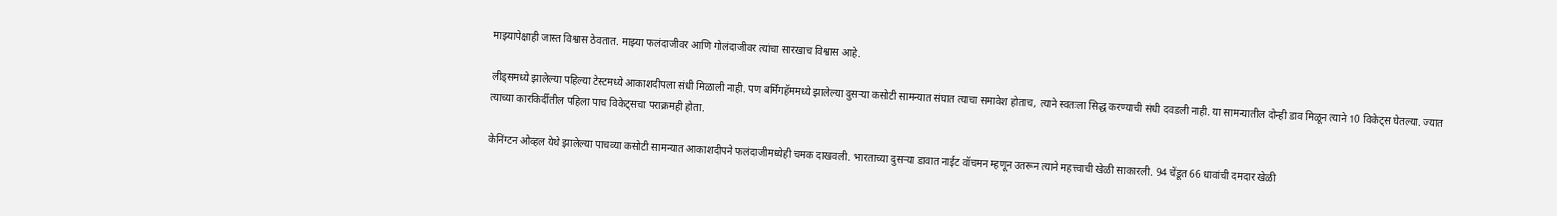माझ्यापेक्षाही जास्त विश्वास ठेवतात. माझ्या फलंदाजीवर आणि गोलंदाजीवर त्यांचा सारखाच विश्वास आहे.

लीड्समध्ये झालेल्या पहिल्या टेस्टमध्ये आकाशदीपला संधी मिळाली नाही. पण बर्मिंगहॅममध्ये झालेल्या दुसऱ्या कसोटी सामन्यात संघात त्याचा समावेश होताच, त्याने स्वतःला सिद्ध करण्याची संधी दवडली नाही. या सामन्यातील दोन्ही डाव मिळून त्याने 10 विकेट्स घेतल्या. ज्यात त्याच्या कारकिर्दीतील पहिला पाच विकेट्सचा पराक्रमही होता.

केनिंग्टन ओव्हल येथे झालेल्या पाचव्या कसोटी सामन्यात आकाशदीपने फलंदाजीमध्येही चमक दाखवली. भारताच्या दुसऱ्या डावात नाईट वॉचमन म्हणून उतरून त्याने महत्त्वाची खेळी साकारली. 94 चेंडूत 66 धावांची दमदार खेळी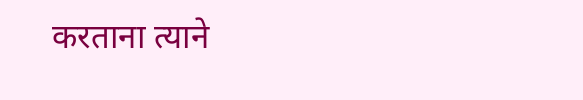करताना त्याने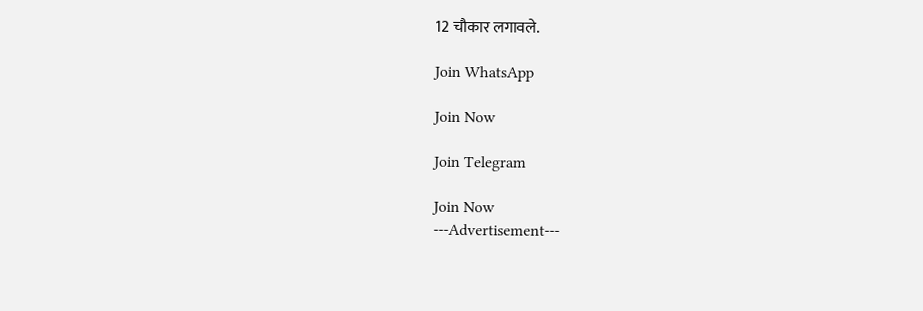12 चौकार लगावले.

Join WhatsApp

Join Now

Join Telegram

Join Now
---Advertisement---